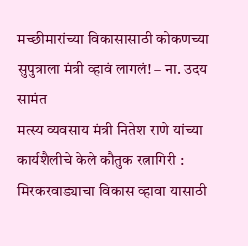मच्छीमारांच्या विकासासाठी कोकणच्या सुपुत्राला मंत्री व्हावं लागलं! – ना. उदय सामंत
मत्स्य व्यवसाय मंत्री नितेश राणे यांच्या कार्यशैलीचे केले कौतुक रत्नागिरी : मिरकरवाड्याचा विकास व्हावा यासाठी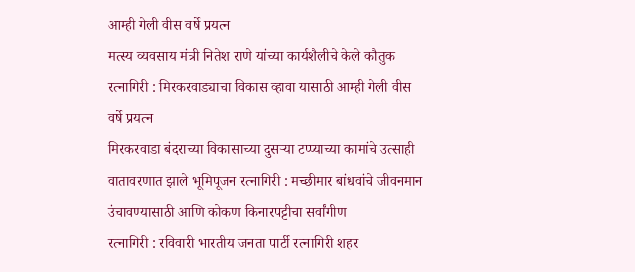आम्ही गेली वीस वर्षे प्रयत्न
मत्स्य व्यवसाय मंत्री नितेश राणे यांच्या कार्यशैलीचे केले कौतुक रत्नागिरी : मिरकरवाड्याचा विकास व्हावा यासाठी आम्ही गेली वीस वर्षे प्रयत्न
मिरकरवाडा बंदराच्या विकासाच्या दुसऱ्या टप्प्याच्या कामांचे उत्साही वातावरणात झाले भूमिपूजन रत्नागिरी : मच्छीमार बांधवांचे जीवनमान उंचावण्यासाठी आणि कोकण किनारपट्टीचा सर्वांगीण
रत्नागिरी : रविवारी भारतीय जनता पार्टी रत्नागिरी शहर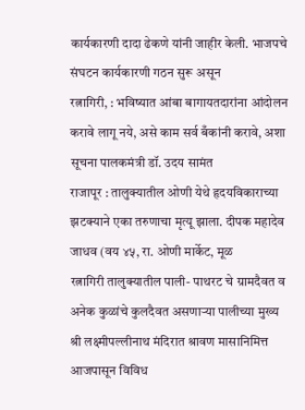कार्यकारणी दादा ढेकणे यांनी जाहीर केली. भाजपचे संघटन कार्यकारणी गठन सुरू असून
रत्नागिरी, : भविष्यात आंबा बागायतदारांना आंदोलन करावे लागू नये, असे काम सर्व बँकांनी करावे, अशा सूचना पालकमंत्री डॉ. उदय सामंत
राजापूर : तालुक्यातील ओणी येथे हृदयविकाराच्या झटक्याने एका तरुणाचा मृत्यू झाला. दीपक महादेव जाधव (वय ४५, रा. ओणी मार्केट, मूळ
रत्नागिरी तालुक्यातील पाली- पाथरट चे ग्रामदैवत व अनेक कुळांचे कुलदैवत असणाऱ्या पालीच्या मुख्य श्री लक्ष्मीपल्लीनाथ मंदिरात श्रावण मासानिमित्त आजपासून विविध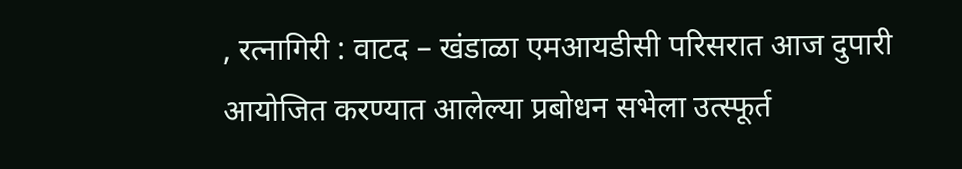, रत्नागिरी : वाटद – खंडाळा एमआयडीसी परिसरात आज दुपारी आयोजित करण्यात आलेल्या प्रबोधन सभेला उत्स्फूर्त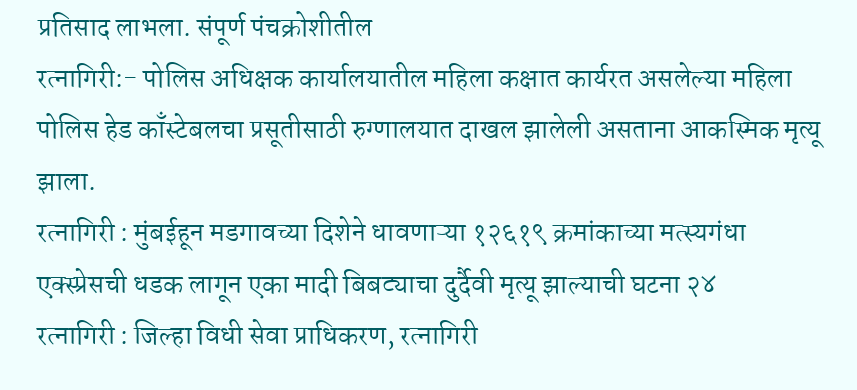प्रतिसाद लाभला. संपूर्ण पंचक्रोशीतील
रत्नागिरी:- पोलिस अधिक्षक कार्यालयातील महिला कक्षात कार्यरत असलेल्या महिला पोलिस हेड काँस्टेबलचा प्रसूतीसाठी रुग्णालयात दाखल झालेली असताना आकस्मिक मृत्यू झाला.
रत्नागिरी : मुंबईहून मडगावच्या दिशेने धावणाऱ्या १२६१९ क्रमांकाच्या मत्स्यगंधा एक्स्प्रेसची धडक लागून एका मादी बिबट्याचा दुर्दैवी मृत्यू झाल्याची घटना २४
रत्नागिरी : जिल्हा विधी सेवा प्राधिकरण, रत्नागिरी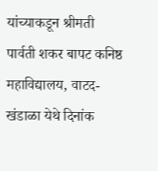यांच्याकडून श्रीमती पार्वती शकर बापट कनिष्ठ महाविद्यालय, वाटद- खंडाळा येथे दिनांक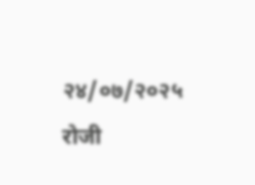२४/०७/२०२५ रोजी